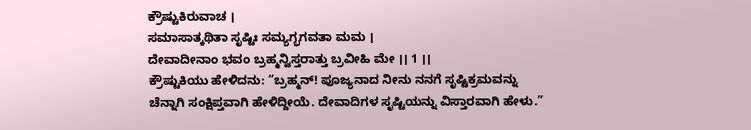ಕ್ರೌಷ್ಟುಕಿರುವಾಚ ।
ಸಮಾಸಾತ್ಕಥಿತಾ ಸೃಷ್ಟಿಃ ಸಮ್ಯಗ್ಭಗವತಾ ಮಮ ।
ದೇವಾದೀನಾಂ ಭವಂ ಬ್ರಹ್ಮನ್ವಿಸ್ತರಾತ್ತು ಬ್ರವೀಹಿ ಮೇ ।। 1 ।।
ಕ್ರೌಷ್ಟುಕಿಯು ಹೇಳಿದನು: “ಬ್ರಹ್ಮನ್! ಪೂಜ್ಯನಾದ ನೀನು ನನಗೆ ಸೃಷ್ಟಿಕ್ರಮವನ್ನು ಚೆನ್ನಾಗಿ ಸಂಕ್ಷಿಪ್ತವಾಗಿ ಹೇಳಿದ್ದೀಯೆ. ದೇವಾದಿಗಳ ಸೃಷ್ಟಿಯನ್ನು ವಿಸ್ತಾರವಾಗಿ ಹೇಳು.”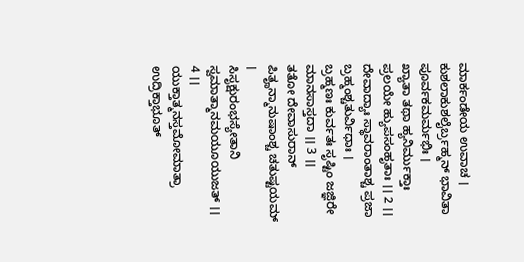ಮಾರ್ಕಂಡೇಯ ಉವಾಚ ।
ಕುಶಲಾಕುಶಲೈರ್ಬ್ರಹ್ಮನ್ ಭಾವಿತಾ ಪೂರ್ವಕಮರ್ಮಭಿಃ ।
ಖ್ಯಾತಾ ತಥಾ ಹ್ಯನಿರ್ಮುಕ್ತಾಃ ಪ್ರಲಯೇ ಹ್ಯುಪಸಂಹೃತಾಃ ।। 2 ।।
ದೇವಾದ್ಯಾಃ ಸ್ಥಾವರಾಂತಾಶ್ಚ ಪ್ರಜಾ ಬ್ರಹ್ಮಂಶ್ಚತುರ್ವಿಧಾಃ ।
ಬ್ರಹ್ಮಣಃ ಕುರ್ವತಃ ಸೃಷ್ಟಿಂ ಜಜ್ಞಿರೇ ಮಾನಸಾಸ್ತದಾ ।। 3 ।।
ತತೋ ದೇವಾಸುರಾನ್ ಪಿತೄನ್ಮಾನುಷಾಂಶ್ಚ ಚತುಷ್ಟಯಮ್ ।
ಸಿಸೃಕ್ಷುರಂಭಸ್ಯೇತಾನಿ ಸ್ವಮಾತ್ಮಾನಮಯೂಯುಜತ್ ।। 4 ।।
ಯುಕ್ತಾತ್ಮನಸ್ತಮೋಮಾತ್ರಾ ಉದ್ರಿಕ್ತಾಭೂತ್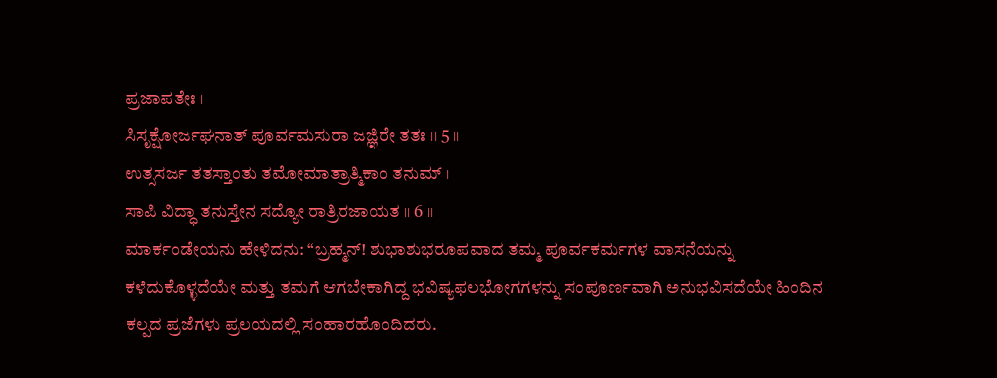ಪ್ರಜಾಪತೇಃ ।
ಸಿಸೃಕ್ಷೋರ್ಜಘನಾತ್ ಪೂರ್ವಮಸುರಾ ಜಜ್ಞಿರೇ ತತಃ ।। 5 ।।
ಉತ್ಸಸರ್ಜ ತತಸ್ತಾಂತು ತಮೋಮಾತ್ರಾತ್ಮಿಕಾಂ ತನುಮ್ ।
ಸಾಪಿ ವಿದ್ಧಾ ತನುಸ್ತೇನ ಸದ್ಯೋ ರಾತ್ರಿರಜಾಯತ ।। 6 ।।
ಮಾರ್ಕಂಡೇಯನು ಹೇಳಿದನು: “ಬ್ರಹ್ಮನ್! ಶುಭಾಶುಭರೂಪವಾದ ತಮ್ಮ ಪೂರ್ವಕರ್ಮಗಳ ವಾಸನೆಯನ್ನು ಕಳೆದುಕೊಳ್ಳದೆಯೇ ಮತ್ತು ತಮಗೆ ಆಗಬೇಕಾಗಿದ್ದ ಭವಿಷ್ಯಫಲಭೋಗಗಳನ್ನು ಸಂಪೂರ್ಣವಾಗಿ ಅನುಭವಿಸದೆಯೇ ಹಿಂದಿನ ಕಲ್ಪದ ಪ್ರಜೆಗಳು ಪ್ರಲಯದಲ್ಲಿ ಸಂಹಾರಹೊಂದಿದರು.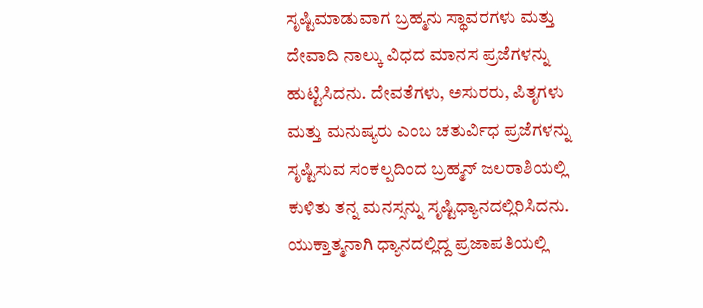ಸೃಷ್ಟಿಮಾಡುವಾಗ ಬ್ರಹ್ಮನು ಸ್ಥಾವರಗಳು ಮತ್ತು ದೇವಾದಿ ನಾಲ್ಕು ವಿಧದ ಮಾನಸ ಪ್ರಜೆಗಳನ್ನು ಹುಟ್ಟಿಸಿದನು. ದೇವತೆಗಳು, ಅಸುರರು, ಪಿತೃಗಳು ಮತ್ತು ಮನುಷ್ಯರು ಎಂಬ ಚತುರ್ವಿಧ ಪ್ರಜೆಗಳನ್ನು ಸೃಷ್ಟಿಸುವ ಸಂಕಲ್ಪದಿಂದ ಬ್ರಹ್ಮನ್ ಜಲರಾಶಿಯಲ್ಲಿ ಕುಳಿತು ತನ್ನ ಮನಸ್ಸನ್ನು ಸೃಷ್ಟಿಧ್ಯಾನದಲ್ಲಿರಿಸಿದನು. ಯುಕ್ತಾತ್ಮನಾಗಿ ಧ್ಯಾನದಲ್ಲಿದ್ದ ಪ್ರಜಾಪತಿಯಲ್ಲಿ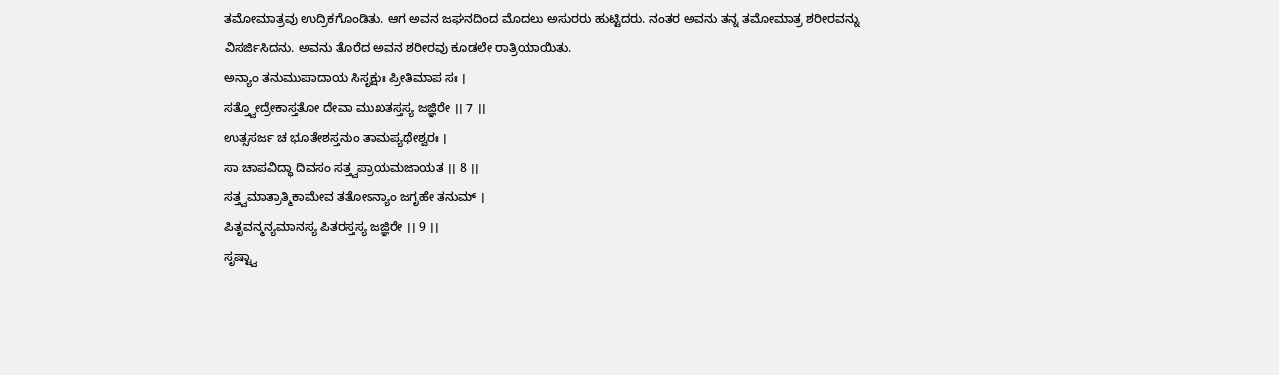ತಮೋಮಾತ್ರವು ಉದ್ರಿಕಗೊಂಡಿತು. ಆಗ ಅವನ ಜಘನದಿಂದ ಮೊದಲು ಅಸುರರು ಹುಟ್ಟಿದರು. ನಂತರ ಅವನು ತನ್ನ ತಮೋಮಾತ್ರ ಶರೀರವನ್ನು ವಿಸರ್ಜಿಸಿದನು. ಅವನು ತೊರೆದ ಅವನ ಶರೀರವು ಕೂಡಲೇ ರಾತ್ರಿಯಾಯಿತು.
ಅನ್ಯಾಂ ತನುಮುಪಾದಾಯ ಸಿಸೃಕ್ಷುಃ ಪ್ರೀತಿಮಾಪ ಸಃ ।
ಸತ್ತ್ವೋದ್ರೇಕಾಸ್ತತೋ ದೇವಾ ಮುಖತಸ್ತಸ್ಯ ಜಜ್ಞಿರೇ ।। 7 ।।
ಉತ್ಸಸರ್ಜ ಚ ಭೂತೇಶಸ್ತನುಂ ತಾಮಪ್ಯಥೇಶ್ವರಃ ।
ಸಾ ಚಾಪವಿದ್ಧಾ ದಿವಸಂ ಸತ್ತ್ವಪ್ರಾಯಮಜಾಯತ ।। 8 ।।
ಸತ್ತ್ವಮಾತ್ರಾತ್ಮಿಕಾಮೇವ ತತೋಽನ್ಯಾಂ ಜಗೃಹೇ ತನುಮ್ ।
ಪಿತೃವನ್ಮನ್ಯಮಾನಸ್ಯ ಪಿತರಸ್ತಸ್ಯ ಜಜ್ಞಿರೇ ।। 9 ।।
ಸೃಷ್ಟ್ವಾ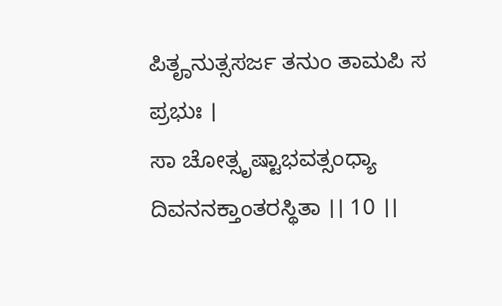ಪಿತೄನುತ್ಸಸರ್ಜ ತನುಂ ತಾಮಪಿ ಸ ಪ್ರಭುಃ ।
ಸಾ ಚೋತ್ಸೃಷ್ಟಾಭವತ್ಸಂಧ್ಯಾ ದಿವನನಕ್ತಾಂತರಸ್ಥಿತಾ ।। 10 ।।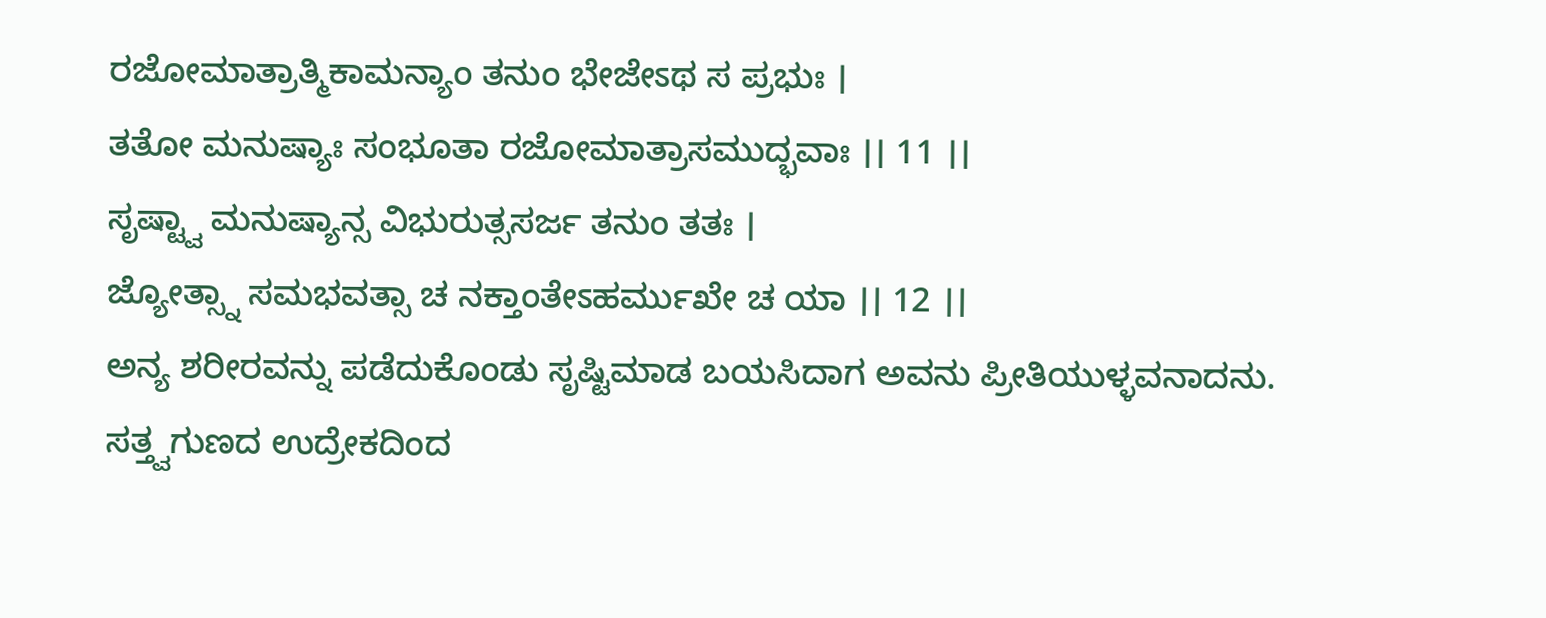ರಜೋಮಾತ್ರಾತ್ಮಿಕಾಮನ್ಯಾಂ ತನುಂ ಭೇಜೇಽಥ ಸ ಪ್ರಭುಃ ।
ತತೋ ಮನುಷ್ಯಾಃ ಸಂಭೂತಾ ರಜೋಮಾತ್ರಾಸಮುದ್ಭವಾಃ ।। 11 ।।
ಸೃಷ್ಟ್ವಾ ಮನುಷ್ಯಾನ್ಸ ವಿಭುರುತ್ಸಸರ್ಜ ತನುಂ ತತಃ ।
ಜ್ಯೋತ್ಸ್ನಾ ಸಮಭವತ್ಸಾ ಚ ನಕ್ತಾಂತೇಽಹರ್ಮುಖೇ ಚ ಯಾ ।। 12 ।।
ಅನ್ಯ ಶರೀರವನ್ನು ಪಡೆದುಕೊಂಡು ಸೃಷ್ಟಿಮಾಡ ಬಯಸಿದಾಗ ಅವನು ಪ್ರೀತಿಯುಳ್ಳವನಾದನು. ಸತ್ತ್ವಗುಣದ ಉದ್ರೇಕದಿಂದ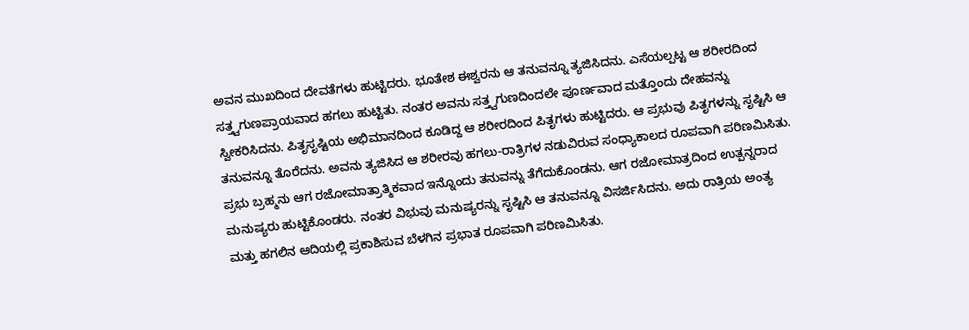ಅವನ ಮುಖದಿಂದ ದೇವತೆಗಳು ಹುಟ್ಟಿದರು. ಭೂತೇಶ ಈಶ್ವರನು ಆ ತನುವನ್ನೂ ತ್ಯಜಿಸಿದನು. ಎಸೆಯಲ್ಪಟ್ಟ ಆ ಶರೀರದಿಂದ ಸತ್ತ್ವಗುಣಪ್ರಾಯವಾದ ಹಗಲು ಹುಟ್ಟಿತು. ನಂತರ ಅವನು ಸತ್ತ್ವಗುಣದಿಂದಲೇ ಪೂರ್ಣವಾದ ಮತ್ತೊಂದು ದೇಹವನ್ನು ಸ್ವೀಕರಿಸಿದನು. ಪಿತೃಸೃಷ್ಟಿಯ ಅಭಿಮಾನದಿಂದ ಕೂಡಿದ್ದ ಆ ಶರೀರದಿಂದ ಪಿತೃಗಳು ಹುಟ್ಟಿದರು. ಆ ಪ್ರಭುವು ಪಿತೃಗಳನ್ನು ಸೃಷ್ಟಿಸಿ ಆ ತನುವನ್ನೂ ತೊರೆದನು. ಅವನು ತ್ಯಜಿಸಿದ ಆ ಶರೀರವು ಹಗಲು-ರಾತ್ರಿಗಳ ನಡುವಿರುವ ಸಂಧ್ಯಾಕಾಲದ ರೂಪವಾಗಿ ಪರಿಣಮಿಸಿತು. ಪ್ರಭು ಬ್ರಹ್ಮನು ಆಗ ರಜೋಮಾತ್ರಾತ್ಮಿಕವಾದ ಇನ್ನೊಂದು ತನುವನ್ನು ತೆಗೆದುಕೊಂಡನು. ಆಗ ರಜೋಮಾತ್ರದಿಂದ ಉತ್ಪನ್ನರಾದ ಮನುಷ್ಯರು ಹುಟ್ಟಿಕೊಂಡರು. ನಂತರ ವಿಭುವು ಮನುಷ್ಯರನ್ನು ಸೃಷ್ಟಿಸಿ ಆ ತನುವನ್ನೂ ವಿಸರ್ಜಿಸಿದನು. ಅದು ರಾತ್ರಿಯ ಅಂತ್ಯ ಮತ್ತು ಹಗಲಿನ ಆದಿಯಲ್ಲಿ ಪ್ರಕಾಶಿಸುವ ಬೆಳಗಿನ ಪ್ರಭಾತ ರೂಪವಾಗಿ ಪರಿಣಮಿಸಿತು.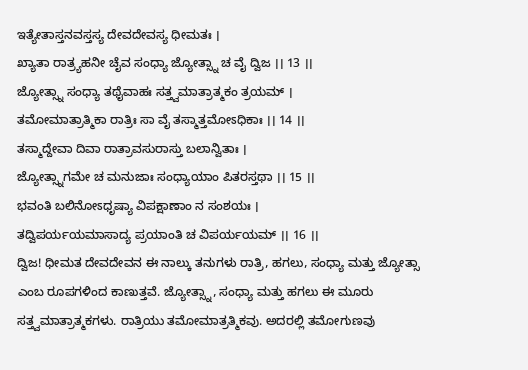ಇತ್ಯೇತಾಸ್ತನವಸ್ತಸ್ಯ ದೇವದೇವಸ್ಯ ಧೀಮತಃ ।
ಖ್ಯಾತಾ ರಾತ್ರ್ಯಹನೀ ಚೈವ ಸಂಧ್ಯಾ ಜ್ಯೋತ್ಸ್ನಾ ಚ ವೈ ದ್ವಿಜ ।। 13 ।।
ಜ್ಯೋತ್ಸ್ನಾ ಸಂಧ್ಯಾ ತಥೈವಾಹಃ ಸತ್ತ್ವಮಾತ್ರಾತ್ಮಕಂ ತ್ರಯಮ್ ।
ತಮೋಮಾತ್ರಾತ್ಮಿಕಾ ರಾತ್ರಿಃ ಸಾ ವೈ ತಸ್ಮಾತ್ತಮೋಽಧಿಕಾಃ ।। 14 ।।
ತಸ್ಮಾದ್ದೇವಾ ದಿವಾ ರಾತ್ರಾವಸುರಾಸ್ತು ಬಲಾನ್ವಿತಾಃ ।
ಜ್ಯೋತ್ಸ್ನಾಗಮೇ ಚ ಮನುಜಾಃ ಸಂಧ್ಯಾಯಾಂ ಪಿತರಸ್ತಥಾ ।। 15 ।।
ಭವಂತಿ ಬಲಿನೋಽಧೃಷ್ಯಾ ವಿಪಕ್ಷಾಣಾಂ ನ ಸಂಶಯಃ ।
ತದ್ವಿಪರ್ಯಯಮಾಸಾದ್ಯ ಪ್ರಯಾಂತಿ ಚ ವಿಪರ್ಯಯಮ್ ।। 16 ।।
ದ್ವಿಜ! ಧೀಮತ ದೇವದೇವನ ಈ ನಾಲ್ಕು ತನುಗಳು ರಾತ್ರಿ, ಹಗಲು, ಸಂಧ್ಯಾ ಮತ್ತು ಜ್ಯೋತ್ಸಾ ಎಂಬ ರೂಪಗಳಿಂದ ಕಾಣುತ್ತವೆ. ಜ್ಯೋತ್ಸ್ನಾ, ಸಂಧ್ಯಾ ಮತ್ತು ಹಗಲು ಈ ಮೂರು ಸತ್ತ್ವಮಾತ್ರಾತ್ಮಕಗಳು. ರಾತ್ರಿಯು ತಮೋಮಾತ್ರತ್ಮಿಕವು. ಅದರಲ್ಲಿ ತಮೋಗುಣವು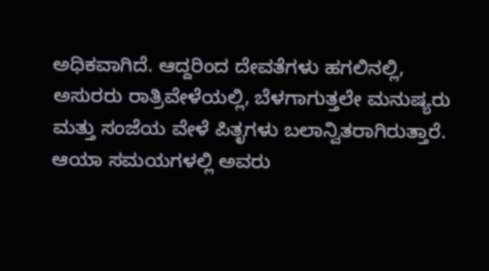ಅಧಿಕವಾಗಿದೆ. ಆದ್ದರಿಂದ ದೇವತೆಗಳು ಹಗಲಿನಲ್ಲಿ, ಅಸುರರು ರಾತ್ರಿವೇಳೆಯಲ್ಲಿ, ಬೆಳಗಾಗುತ್ತಲೇ ಮನುಷ್ಯರು ಮತ್ತು ಸಂಜೆಯ ವೇಳೆ ಪಿತೃಗಳು ಬಲಾನ್ವಿತರಾಗಿರುತ್ತಾರೆ. ಆಯಾ ಸಮಯಗಳಲ್ಲಿ ಅವರು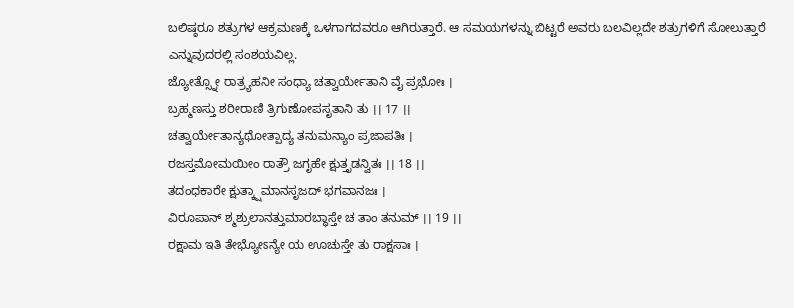ಬಲಿಷ್ಠರೂ ಶತ್ರುಗಳ ಆಕ್ರಮಣಕ್ಕೆ ಒಳಗಾಗದವರೂ ಆಗಿರುತ್ತಾರೆ. ಆ ಸಮಯಗಳನ್ನು ಬಿಟ್ಟರೆ ಅವರು ಬಲವಿಲ್ಲದೇ ಶತ್ರುಗಳಿಗೆ ಸೋಲುತ್ತಾರೆ ಎನ್ನುವುದರಲ್ಲಿ ಸಂಶಯವಿಲ್ಲ.
ಜ್ಯೋತ್ಸ್ನೋ ರಾತ್ರ್ಯಹನೀ ಸಂಧ್ಯಾ ಚತ್ವಾರ್ಯೇತಾನಿ ವೈ ಪ್ರಭೋಃ ।
ಬ್ರಹ್ಮಣಸ್ತು ಶರೀರಾಣಿ ತ್ರಿಗುಣೋಪಸೃತಾನಿ ತು ।। 17 ।।
ಚತ್ವಾರ್ಯೇತಾನ್ಯಥೋತ್ಪಾದ್ಯ ತನುಮನ್ಯಾಂ ಪ್ರಜಾಪತಿಃ ।
ರಜಸ್ತಮೋಮಯೀಂ ರಾತ್ರೌ ಜಗೃಹೇ ಕ್ಷುತ್ತೃಡನ್ವಿತಃ ।। 18 ।।
ತದಂಧಕಾರೇ ಕ್ಷುತ್ಕ್ಷಾಮಾನಸೃಜದ್ ಭಗವಾನಜಃ ।
ವಿರೂಪಾನ್ ಶ್ಮಶ್ರುಲಾನತ್ತುಮಾರಬ್ಧಾಸ್ತೇ ಚ ತಾಂ ತನುಮ್ ।। 19 ।।
ರಕ್ಷಾಮ ಇತಿ ತೇಭ್ಯೋಽನ್ಯೇ ಯ ಊಚುಸ್ತೇ ತು ರಾಕ್ಷಸಾಃ ।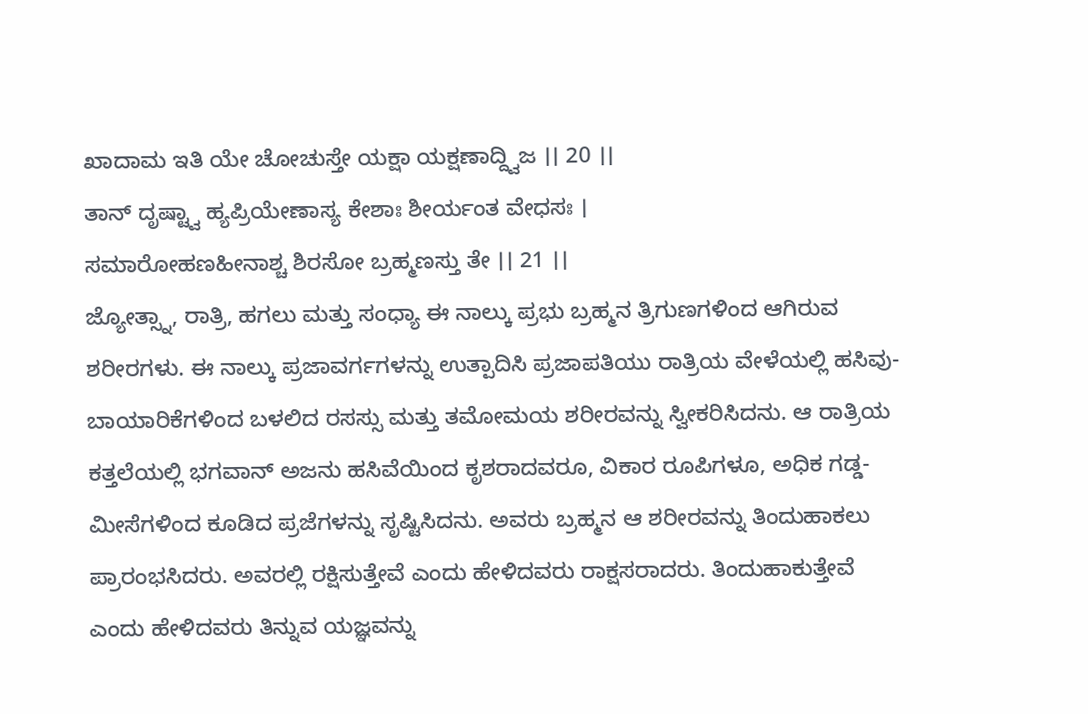ಖಾದಾಮ ಇತಿ ಯೇ ಚೋಚುಸ್ತೇ ಯಕ್ಷಾ ಯಕ್ಷಣಾದ್ದ್ವಿಜ ।। 20 ।।
ತಾನ್ ದೃಷ್ಟ್ವಾ ಹ್ಯಪ್ರಿಯೇಣಾಸ್ಯ ಕೇಶಾಃ ಶೀರ್ಯಂತ ವೇಧಸಃ ।
ಸಮಾರೋಹಣಹೀನಾಶ್ಚ ಶಿರಸೋ ಬ್ರಹ್ಮಣಸ್ತು ತೇ ।। 21 ।।
ಜ್ಯೋತ್ಸ್ನಾ, ರಾತ್ರಿ, ಹಗಲು ಮತ್ತು ಸಂಧ್ಯಾ ಈ ನಾಲ್ಕು ಪ್ರಭು ಬ್ರಹ್ಮನ ತ್ರಿಗುಣಗಳಿಂದ ಆಗಿರುವ ಶರೀರಗಳು. ಈ ನಾಲ್ಕು ಪ್ರಜಾವರ್ಗಗಳನ್ನು ಉತ್ಪಾದಿಸಿ ಪ್ರಜಾಪತಿಯು ರಾತ್ರಿಯ ವೇಳೆಯಲ್ಲಿ ಹಸಿವು-ಬಾಯಾರಿಕೆಗಳಿಂದ ಬಳಲಿದ ರಸಸ್ಸು ಮತ್ತು ತಮೋಮಯ ಶರೀರವನ್ನು ಸ್ವೀಕರಿಸಿದನು. ಆ ರಾತ್ರಿಯ ಕತ್ತಲೆಯಲ್ಲಿ ಭಗವಾನ್ ಅಜನು ಹಸಿವೆಯಿಂದ ಕೃಶರಾದವರೂ, ವಿಕಾರ ರೂಪಿಗಳೂ, ಅಧಿಕ ಗಡ್ಡ-ಮೀಸೆಗಳಿಂದ ಕೂಡಿದ ಪ್ರಜೆಗಳನ್ನು ಸೃಷ್ಟಿಸಿದನು. ಅವರು ಬ್ರಹ್ಮನ ಆ ಶರೀರವನ್ನು ತಿಂದುಹಾಕಲು ಪ್ರಾರಂಭಸಿದರು. ಅವರಲ್ಲಿ ರಕ್ಷಿಸುತ್ತೇವೆ ಎಂದು ಹೇಳಿದವರು ರಾಕ್ಷಸರಾದರು. ತಿಂದುಹಾಕುತ್ತೇವೆ ಎಂದು ಹೇಳಿದವರು ತಿನ್ನುವ ಯಜ್ಞವನ್ನು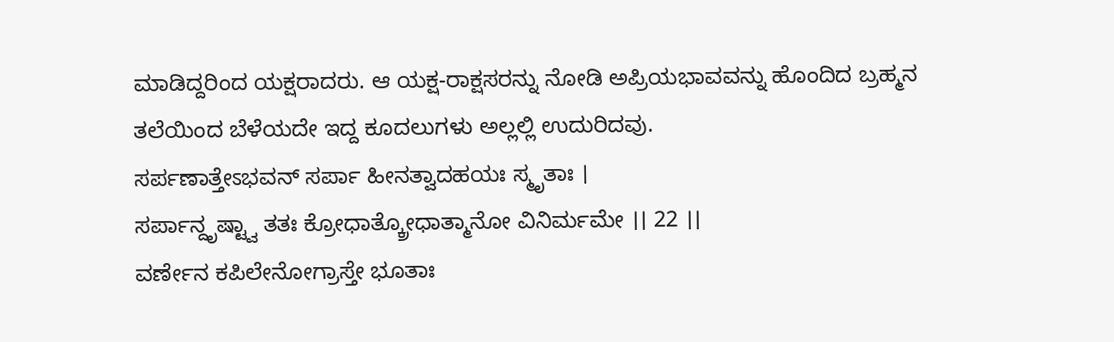ಮಾಡಿದ್ದರಿಂದ ಯಕ್ಷರಾದರು. ಆ ಯಕ್ಷ-ರಾಕ್ಷಸರನ್ನು ನೋಡಿ ಅಪ್ರಿಯಭಾವವನ್ನು ಹೊಂದಿದ ಬ್ರಹ್ಮನ ತಲೆಯಿಂದ ಬೆಳೆಯದೇ ಇದ್ದ ಕೂದಲುಗಳು ಅಲ್ಲಲ್ಲಿ ಉದುರಿದವು.
ಸರ್ಪಣಾತ್ತೇಽಭವನ್ ಸರ್ಪಾ ಹೀನತ್ವಾದಹಯಃ ಸ್ಮೃತಾಃ ।
ಸರ್ಪಾನ್ದೃಷ್ಟ್ವಾ ತತಃ ಕ್ರೋಧಾತ್ಕ್ರೋಧಾತ್ಮಾನೋ ವಿನಿರ್ಮಮೇ ।। 22 ।।
ವರ್ಣೇನ ಕಪಿಲೇನೋಗ್ರಾಸ್ತೇ ಭೂತಾಃ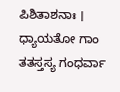ಪಿಶಿತಾಶನಾಃ ।
ಧ್ಯಾಯತೋ ಗಾಂ ತತಸ್ತಸ್ಯ ಗಂಧರ್ವಾ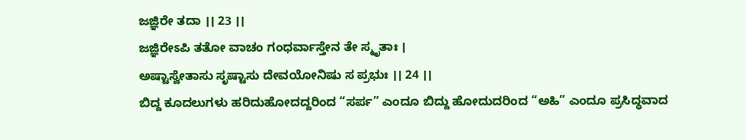ಜಜ್ಞಿರೇ ತದಾ ।। 23 ।।
ಜಜ್ಞಿರೇಽಪಿ ತತೋ ವಾಚಂ ಗಂಧರ್ವಾಸ್ತೇನ ತೇ ಸ್ಮೃತಾಃ ।
ಅಷ್ಟಾಸ್ವೇತಾಸು ಸೃಷ್ಟಾಸು ದೇವಯೋನಿಷು ಸ ಪ್ರಭುಃ ।। 24 ।।
ಬಿದ್ದ ಕೂದಲುಗಳು ಹರಿದುಹೋದದ್ದರಿಂದ “ಸರ್ಪ” ಎಂದೂ ಬಿದ್ದು ಹೋದುದರಿಂದ “ಅಹಿ” ಎಂದೂ ಪ್ರಸಿದ್ಧವಾದ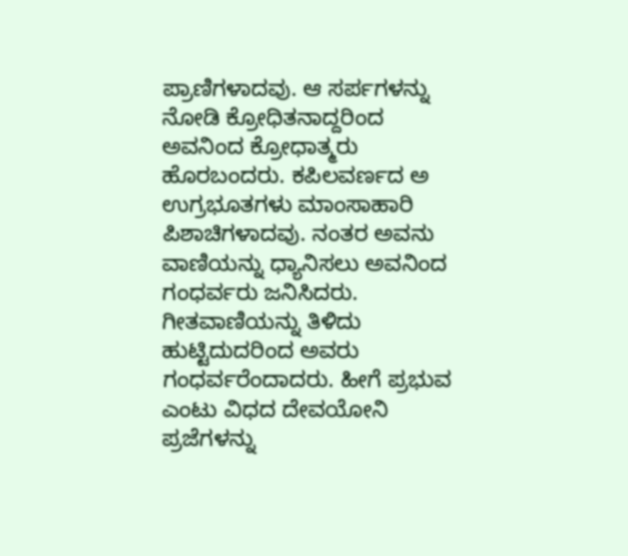ಪ್ರಾಣಿಗಳಾದವು. ಆ ಸರ್ಪಗಳನ್ನು ನೋಡಿ ಕ್ರೋಧಿತನಾದ್ದರಿಂದ ಅವನಿಂದ ಕ್ರೋಧಾತ್ಮರು ಹೊರಬಂದರು. ಕಪಿಲವರ್ಣದ ಅ ಉಗ್ರಭೂತಗಳು ಮಾಂಸಾಹಾರಿ ಪಿಶಾಚಿಗಳಾದವು. ನಂತರ ಅವನು ವಾಣಿಯನ್ನು ಧ್ಯಾನಿಸಲು ಅವನಿಂದ ಗಂಧರ್ವರು ಜನಿಸಿದರು. ಗೀತವಾಣಿಯನ್ನು ತಿಳಿದು ಹುಟ್ಟಿದುದರಿಂದ ಅವರು ಗಂಧರ್ವರೆಂದಾದರು. ಹೀಗೆ ಪ್ರಭುವ ಎಂಟು ವಿಧದ ದೇವಯೋನಿ ಪ್ರಜೆಗಳನ್ನು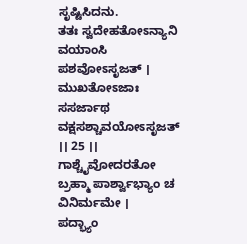ಸೃಷ್ಟಿಸಿದನು.
ತತಃ ಸ್ವದೇಹತೋಽನ್ಯಾನಿ ವಯಾಂಸಿ ಪಶವೋಽಸೃಜತ್ ।
ಮುಖತೋಽಜಾಃ ಸಸರ್ಜಾಥ ವಕ್ಷಸಶ್ಚಾವಯೋಽಸೃಜತ್ ।। 25 ।।
ಗಾಶ್ಚೈವೋದರತೋ ಬ್ರಹ್ಮಾ ಪಾರ್ಶ್ವಾಭ್ಯಾಂ ಚ ವಿನಿರ್ಮಮೇ ।
ಪದ್ಭ್ಯಾಂ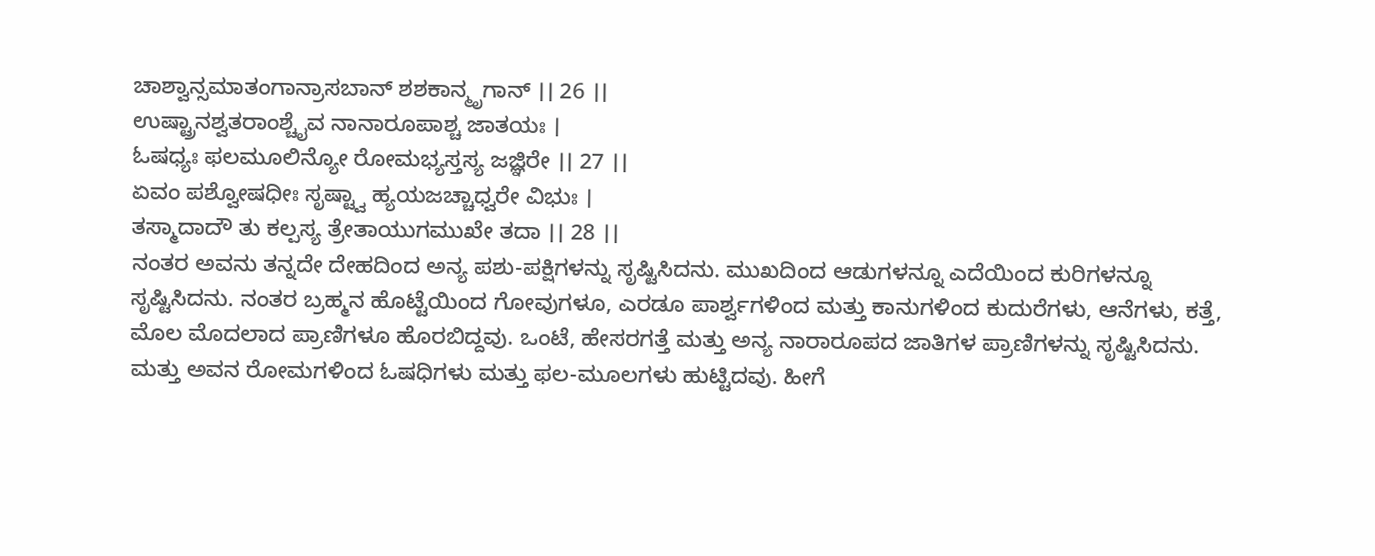ಚಾಶ್ವಾನ್ಸಮಾತಂಗಾನ್ರಾಸಬಾನ್ ಶಶಕಾನ್ಮೃಗಾನ್ ।। 26 ।।
ಉಷ್ಟ್ರಾನಶ್ವತರಾಂಶ್ಚೈವ ನಾನಾರೂಪಾಶ್ಚ ಜಾತಯಃ ।
ಓಷಧ್ಯಃ ಫಲಮೂಲಿನ್ಯೋ ರೋಮಭ್ಯಸ್ತಸ್ಯ ಜಜ್ಞಿರೇ ।। 27 ।।
ಏವಂ ಪಶ್ವೋಷಧೀಃ ಸೃಷ್ಟ್ವಾ ಹ್ಯಯಜಚ್ಚಾಧ್ವರೇ ವಿಭುಃ ।
ತಸ್ಮಾದಾದೌ ತು ಕಲ್ಪಸ್ಯ ತ್ರೇತಾಯುಗಮುಖೇ ತದಾ ।। 28 ।।
ನಂತರ ಅವನು ತನ್ನದೇ ದೇಹದಿಂದ ಅನ್ಯ ಪಶು-ಪಕ್ಷಿಗಳನ್ನು ಸೃಷ್ಟಿಸಿದನು. ಮುಖದಿಂದ ಆಡುಗಳನ್ನೂ ಎದೆಯಿಂದ ಕುರಿಗಳನ್ನೂ ಸೃಷ್ಟಿಸಿದನು. ನಂತರ ಬ್ರಹ್ಮನ ಹೊಟ್ಟೆಯಿಂದ ಗೋವುಗಳೂ, ಎರಡೂ ಪಾರ್ಶ್ವಗಳಿಂದ ಮತ್ತು ಕಾನುಗಳಿಂದ ಕುದುರೆಗಳು, ಆನೆಗಳು, ಕತ್ತೆ, ಮೊಲ ಮೊದಲಾದ ಪ್ರಾಣಿಗಳೂ ಹೊರಬಿದ್ದವು. ಒಂಟೆ, ಹೇಸರಗತ್ತೆ ಮತ್ತು ಅನ್ಯ ನಾರಾರೂಪದ ಜಾತಿಗಳ ಪ್ರಾಣಿಗಳನ್ನು ಸೃಷ್ಟಿಸಿದನು. ಮತ್ತು ಅವನ ರೋಮಗಳಿಂದ ಓಷಧಿಗಳು ಮತ್ತು ಫಲ-ಮೂಲಗಳು ಹುಟ್ಟಿದವು. ಹೀಗೆ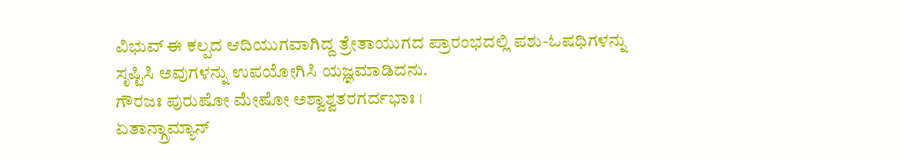ವಿಭುವ್ ಈ ಕಲ್ಪದ ಆದಿಯುಗವಾಗಿದ್ದ ತ್ರೇತಾಯುಗದ ಪ್ರಾರಂಭದಲ್ಲಿ ಪಶು-ಓಷಧಿಗಳನ್ನು ಸೃಷ್ಟಿಸಿ ಅವುಗಳನ್ನು ಉಪಯೋಗಿಸಿ ಯಜ್ಞಮಾಡಿದನು.
ಗೌರಜಃ ಪುರುಷೋ ಮೇಷೋ ಅಶ್ವಾಶ್ವತರಗರ್ದಭಾಃ ।
ಏತಾನ್ಗ್ರಾಮ್ಯಾನ್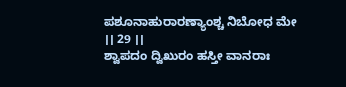ಪಶೂನಾಹುರಾರಣ್ಯಾಂಶ್ಚ ನಿಬೋಧ ಮೇ ।। 29 ।।
ಶ್ವಾಪದಂ ದ್ವಿಖುರಂ ಹಸ್ತೀ ವಾನರಾಃ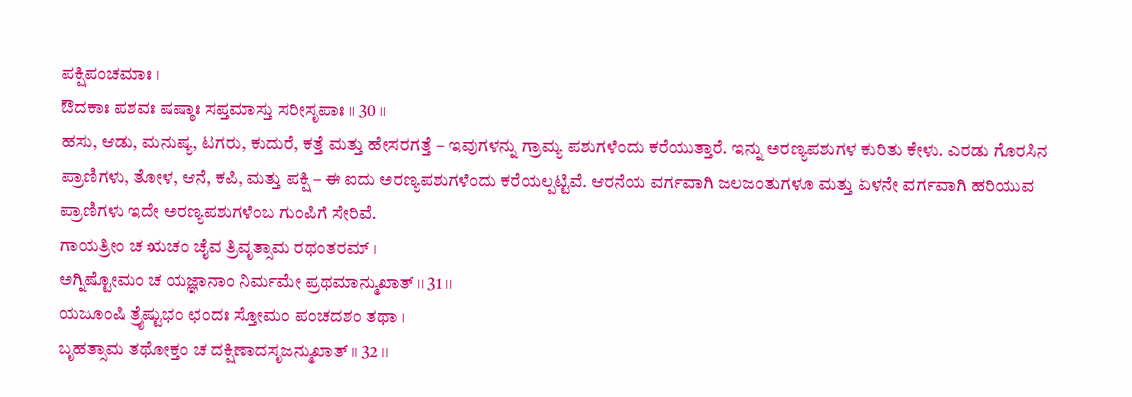ಪಕ್ಷಿಪಂಚಮಾಃ ।
ಔದಕಾಃ ಪಶವಃ ಷಷ್ಠಾಃ ಸಪ್ತಮಾಸ್ತು ಸರೀಸೃಪಾಃ ।। 30 ।।
ಹಸು, ಆಡು, ಮನುಷ್ಯ, ಟಗರು, ಕುದುರೆ, ಕತ್ತೆ ಮತ್ತು ಹೇಸರಗತ್ತೆ – ಇವುಗಳನ್ನು ಗ್ರಾಮ್ಯ ಪಶುಗಳೆಂದು ಕರೆಯುತ್ತಾರೆ. ಇನ್ನು ಅರಣ್ಯಪಶುಗಳ ಕುರಿತು ಕೇಳು. ಎರಡು ಗೊರಸಿನ ಪ್ರಾಣಿಗಳು, ತೋಳ, ಆನೆ, ಕಪಿ, ಮತ್ತು ಪಕ್ಷಿ – ಈ ಐದು ಅರಣ್ಯಪಶುಗಳೆಂದು ಕರೆಯಲ್ಪಟ್ಟಿವೆ. ಆರನೆಯ ವರ್ಗವಾಗಿ ಜಲಜಂತುಗಳೂ ಮತ್ತು ಏಳನೇ ವರ್ಗವಾಗಿ ಹರಿಯುವ ಪ್ರಾಣಿಗಳು ಇದೇ ಅರಣ್ಯಪಶುಗಳೆಂಬ ಗುಂಪಿಗೆ ಸೇರಿವೆ.
ಗಾಯತ್ರೀಂ ಚ ಋಚಂ ಚೈವ ತ್ರಿವೃತ್ಸಾಮ ರಥಂತರಮ್ ।
ಅಗ್ನಿಷ್ಟೋಮಂ ಚ ಯಜ್ಞಾನಾಂ ನಿರ್ಮಮೇ ಪ್ರಥಮಾನ್ಮುಖಾತ್ ।। 31 ।।
ಯಜೂಂಷಿ ತ್ರೈಷ್ಟುಭಂ ಛಂದಃ ಸ್ತೋಮಂ ಪಂಚದಶಂ ತಥಾ ।
ಬೃಹತ್ಸಾಮ ತಥೋಕ್ತಂ ಚ ದಕ್ಷಿಣಾದಸೃಜನ್ಮುಖಾತ್ ।। 32 ।।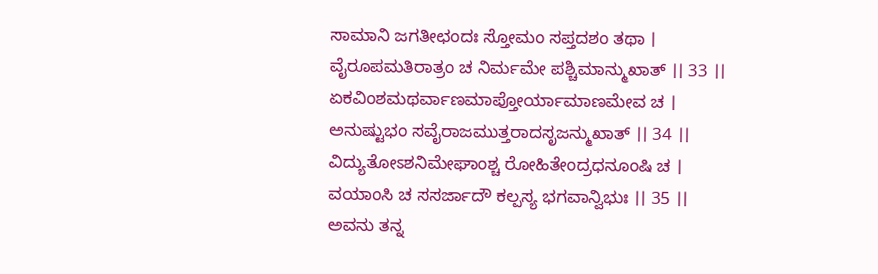ಸಾಮಾನಿ ಜಗತೀಛಂದಃ ಸ್ತೋಮಂ ಸಪ್ತದಶಂ ತಥಾ ।
ವೈರೂಪಮತಿರಾತ್ರಂ ಚ ನಿರ್ಮಮೇ ಪಶ್ಚಿಮಾನ್ಮುಖಾತ್ ।। 33 ।।
ಏಕವಿಂಶಮಥರ್ವಾಣಮಾಪ್ತೋರ್ಯಾಮಾಣಮೇವ ಚ ।
ಅನುಷ್ಟುಭಂ ಸವೈರಾಜಮುತ್ತರಾದಸೃಜನ್ಮುಖಾತ್ ।। 34 ।।
ವಿದ್ಯುತೋಽಶನಿಮೇಘಾಂಶ್ಚ ರೋಹಿತೇಂದ್ರಧನೂಂಷಿ ಚ ।
ವಯಾಂಸಿ ಚ ಸಸರ್ಜಾದೌ ಕಲ್ಪಸ್ಯ ಭಗವಾನ್ವಿಭುಃ ।। 35 ।।
ಅವನು ತನ್ನ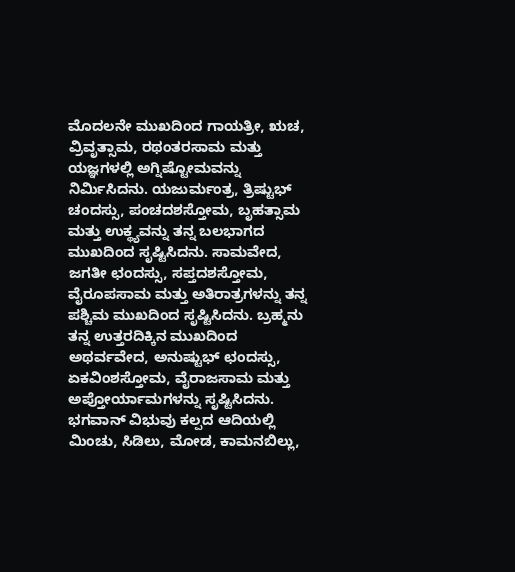ಮೊದಲನೇ ಮುಖದಿಂದ ಗಾಯತ್ರೀ, ಋಚ, ವ್ರಿವೃತ್ಸಾಮ, ರಥಂತರಸಾಮ ಮತ್ತು ಯಜ್ಞಗಳಲ್ಲಿ ಅಗ್ನಿಷ್ಟೋಮವನ್ನು ನಿರ್ಮಿಸಿದನು. ಯಜುರ್ಮಂತ್ರ, ತ್ರಿಷ್ಟುಭ್ ಚಂದಸ್ಸು, ಪಂಚದಶಸ್ತೋಮ, ಬೃಹತ್ಸಾಮ ಮತ್ತು ಉಕ್ಥ್ಯವನ್ನು ತನ್ನ ಬಲಭಾಗದ ಮುಖದಿಂದ ಸೃಷ್ಟಿಸಿದನು. ಸಾಮವೇದ, ಜಗತೀ ಛಂದಸ್ಸು, ಸಪ್ತದಶಸ್ತೋಮ, ವೈರೂಪಸಾಮ ಮತ್ತು ಅತಿರಾತ್ರಗಳನ್ನು ತನ್ನ ಪಶ್ಚಿಮ ಮುಖದಿಂದ ಸೃಷ್ಟಿಸಿದನು. ಬ್ರಹ್ಮನು ತನ್ನ ಉತ್ತರದಿಕ್ಕಿನ ಮುಖದಿಂದ ಅಥರ್ವವೇದ, ಅನುಷ್ಟುಭ್ ಛಂದಸ್ಸು, ಏಕವಿಂಶಸ್ತೋಮ, ವೈರಾಜಸಾಮ ಮತ್ತು ಅಪ್ತೋರ್ಯಾಮಗಳನ್ನು ಸೃಷ್ಟಿಸಿದನು. ಭಗವಾನ್ ವಿಭುವು ಕಲ್ಪದ ಆದಿಯಲ್ಲಿ ಮಿಂಚು, ಸಿಡಿಲು, ಮೋಡ, ಕಾಮನಬಿಲ್ಲು,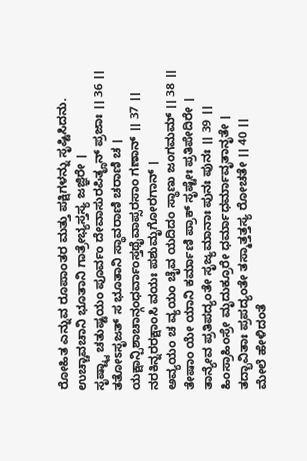ರೋಹಿತ ಎನ್ನುವ ರೂಪಾಂತರ ಮತ್ತು ಪಕ್ಷಿಗಳನ್ನು ಸೃಷ್ಟಿಸಿದನು.
ಉಚ್ಚಾವಚಾನಿ ಭೂತಾನಿ ಗಾತ್ರೇಭ್ಯಸ್ತಸ್ಯ ಜಜ್ಞಿರೇ ।
ಸೃಷ್ಟ್ವಾ ಚತುಷ್ಟಯಂ ಪೂರ್ವಂ ದೇವಾಸುರಪಿತೄನ್ ಪ್ರಜಾಃ ।। 36 ।।
ತತೋಽಸೃಜತ್ ಸ ಭೂತಾನಿ ಸ್ಥಾವರಾಣಿ ಚರಾಣಿ ಚ ।
ಯಕ್ಷಾನ್ಪಿಶಾಚಾನ್ಗಂಧರ್ವಾಂಸ್ತಥೈವಾಪ್ಸರಸಾಂ ಗಣಾನ್ ।। 37 ।।
ನರಕಿನ್ನರರಕ್ಷಾಂಸಿ ವಯಃ ಪಶುಮೃಗೋರಗಾನ್ ।
ಅವ್ಯಯಂ ಚ ವ್ಯಯಂ ಚೈವ ಯದಿದಂ ಸ್ಥಾಣು ಜಂಗಮಮ್ ।। 38 ।।
ತೇಷಾಂ ಯೇ ಯಾನಿ ಕರ್ಮಾಣಿ ಪ್ರಾಕ್ ಸೃಷ್ಟೇಃ ಪ್ರತಿಪೇದಿರೇ ।
ತಾನ್ಯೇವ ಪ್ರತಿಪದ್ಯಂತೇ ಸೃಜ್ಯಮಾನಾಃ ಪುನಃ ಪುನಃ ।। 39 ।।
ಹಿಂಸ್ರಾಹಿಂಸ್ರೇ ಮೃದುಕ್ರೂರೇ ಧರ್ಮಾಧರ್ಮಾವೃತಾನೃತೇ ।
ತದ್ಭಾವಿತಾಃ ಪ್ರಪದ್ಯಂತೇ ತಸ್ಮಾತ್ತತ್ತಸ್ಯ ರೋಚತೇ ।। 40 ।।
ಮೇಲೆ ಹೇಳಿದಂತೆ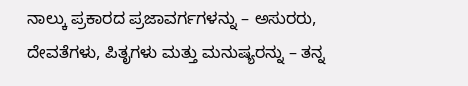ನಾಲ್ಕು ಪ್ರಕಾರದ ಪ್ರಜಾವರ್ಗಗಳನ್ನು – ಅಸುರರು, ದೇವತೆಗಳು, ಪಿತೃಗಳು ಮತ್ತು ಮನುಷ್ಯರನ್ನು – ತನ್ನ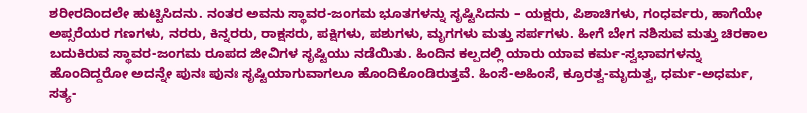ಶರೀರದಿಂದಲೇ ಹುಟ್ಟಿಸಿದನು. ನಂತರ ಅವನು ಸ್ಥಾವರ-ಜಂಗಮ ಭೂತಗಳನ್ನು ಸೃಷ್ಟಿಸಿದನು – ಯಕ್ಷರು, ಪಿಶಾಚಿಗಳು, ಗಂಧರ್ವರು, ಹಾಗೆಯೇ ಅಪ್ಸರೆಯರ ಗಣಗಳು, ನರರು, ಕಿನ್ನರರು, ರಾಕ್ಷಸರು, ಪಕ್ಷಿಗಳು, ಪಶುಗಳು, ಮೃಗಗಳು ಮತ್ತು ಸರ್ಪಗಳು. ಹೀಗೆ ಬೇಗ ನಶಿಸುವ ಮತ್ತು ಚಿರಕಾಲ ಬದುಕಿರುವ ಸ್ಥಾವರ-ಜಂಗಮ ರೂಪದ ಜೀವಿಗಳ ಸೃಷ್ಟಿಯು ನಡೆಯಿತು. ಹಿಂದಿನ ಕಲ್ಪದಲ್ಲಿ ಯಾರು ಯಾವ ಕರ್ಮ-ಸ್ವಭಾವಗಳನ್ನು ಹೊಂದಿದ್ದರೋ ಅದನ್ನೇ ಪುನಃ ಪುನಃ ಸೃಷ್ಟಿಯಾಗುವಾಗಲೂ ಹೊಂದಿಕೊಂಡಿರುತ್ತವೆ. ಹಿಂಸೆ-ಅಹಿಂಸೆ, ಕ್ರೂರತ್ವ-ಮೃದುತ್ವ, ಧರ್ಮ-ಅಧರ್ಮ, ಸತ್ಯ-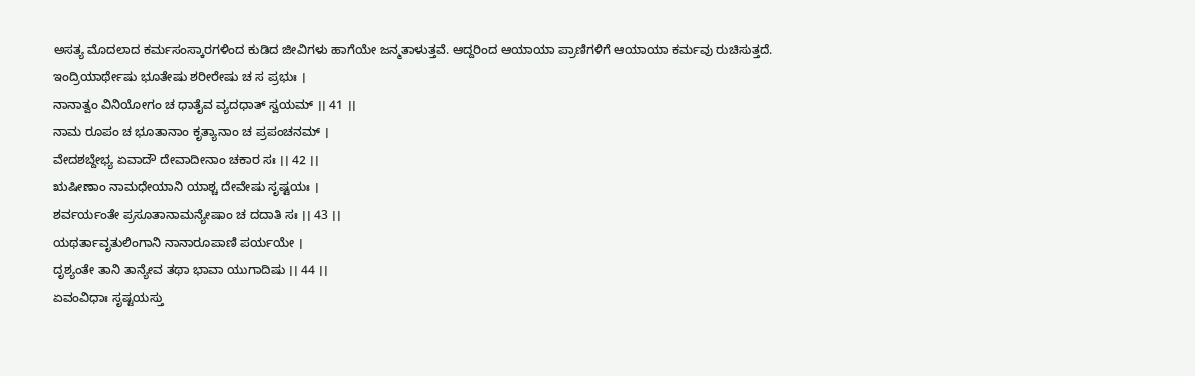ಅಸತ್ಯ ಮೊದಲಾದ ಕರ್ಮಸಂಸ್ಕಾರಗಳಿಂದ ಕುಡಿದ ಜೀವಿಗಳು ಹಾಗೆಯೇ ಜನ್ಮತಾಳುತ್ತವೆ. ಆದ್ದರಿಂದ ಆಯಾಯಾ ಪ್ರಾಣಿಗಳಿಗೆ ಆಯಾಯಾ ಕರ್ಮವು ರುಚಿಸುತ್ತದೆ.
ಇಂದ್ರಿಯಾರ್ಥೇಷು ಭೂತೇಷು ಶರೀರೇಷು ಚ ಸ ಪ್ರಭುಃ ।
ನಾನಾತ್ವಂ ವಿನಿಯೋಗಂ ಚ ಧಾತೈವ ವ್ಯದಧಾತ್ ಸ್ವಯಮ್ ।। 41 ।।
ನಾಮ ರೂಪಂ ಚ ಭೂತಾನಾಂ ಕೃತ್ಯಾನಾಂ ಚ ಪ್ರಪಂಚನಮ್ ।
ವೇದಶಬ್ದೇಭ್ಯ ಏವಾದೌ ದೇವಾದೀನಾಂ ಚಕಾರ ಸಃ ।। 42 ।।
ಋಷೀಣಾಂ ನಾಮಧೇಯಾನಿ ಯಾಶ್ಚ ದೇವೇಷು ಸೃಷ್ಟಯಃ ।
ಶರ್ವರ್ಯಂತೇ ಪ್ರಸೂತಾನಾಮನ್ಯೇಷಾಂ ಚ ದದಾತಿ ಸಃ ।। 43 ।।
ಯಥರ್ತಾವೃತುಲಿಂಗಾನಿ ನಾನಾರೂಪಾಣಿ ಪರ್ಯಯೇ ।
ದೃಶ್ಯಂತೇ ತಾನಿ ತಾನ್ಯೇವ ತಥಾ ಭಾವಾ ಯುಗಾದಿಷು ।। 44 ।।
ಏವಂವಿಧಾಃ ಸೃಷ್ಟಯಸ್ತು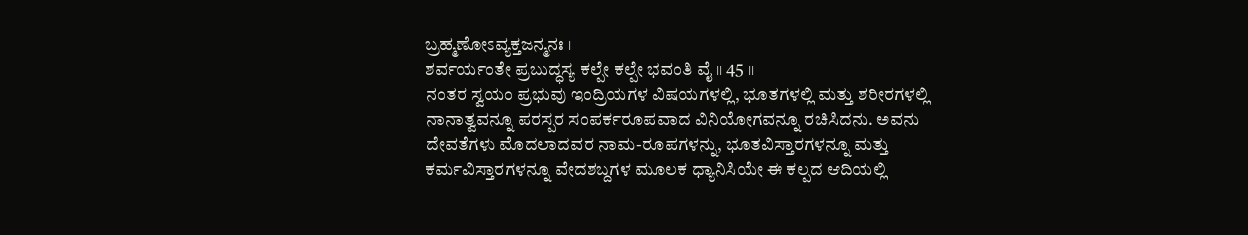ಬ್ರಹ್ಮಣೋಽವ್ಯಕ್ತಜನ್ಮನಃ ।
ಶರ್ವರ್ಯಂತೇ ಪ್ರಬುದ್ಧಸ್ಯ ಕಲ್ಪೇ ಕಲ್ಪೇ ಭವಂತಿ ವೈ ।। 45 ।।
ನಂತರ ಸ್ವಯಂ ಪ್ರಭುವು ಇಂದ್ರಿಯಗಳ ವಿಷಯಗಳಲ್ಲಿ, ಭೂತಗಳಲ್ಲಿ ಮತ್ತು ಶರೀರಗಳಲ್ಲಿ ನಾನಾತ್ವವನ್ನೂ ಪರಸ್ಪರ ಸಂಪರ್ಕರೂಪವಾದ ವಿನಿಯೋಗವನ್ನೂ ರಚಿಸಿದನು. ಅವನು ದೇವತೆಗಳು ಮೊದಲಾದವರ ನಾಮ-ರೂಪಗಳನ್ನು, ಭೂತವಿಸ್ತಾರಗಳನ್ನೂ ಮತ್ತು ಕರ್ಮವಿಸ್ತಾರಗಳನ್ನೂ ವೇದಶಬ್ದಗಳ ಮೂಲಕ ಧ್ಯಾನಿಸಿಯೇ ಈ ಕಲ್ಪದ ಆದಿಯಲ್ಲಿ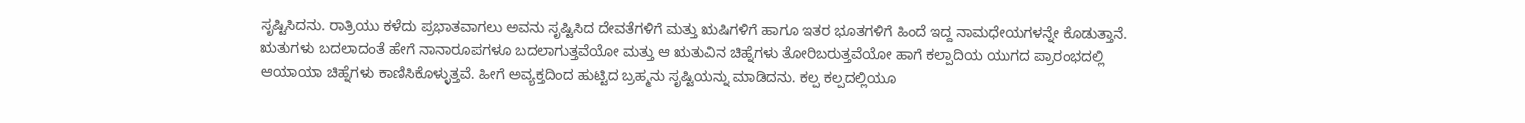ಸೃಷ್ಟಿಸಿದನು. ರಾತ್ರಿಯು ಕಳೆದು ಪ್ರಭಾತವಾಗಲು ಅವನು ಸೃಷ್ಟಿಸಿದ ದೇವತೆಗಳಿಗೆ ಮತ್ತು ಋಷಿಗಳಿಗೆ ಹಾಗೂ ಇತರ ಭೂತಗಳಿಗೆ ಹಿಂದೆ ಇದ್ದ ನಾಮಧೇಯಗಳನ್ನೇ ಕೊಡುತ್ತಾನೆ. ಋತುಗಳು ಬದಲಾದಂತೆ ಹೇಗೆ ನಾನಾರೂಪಗಳೂ ಬದಲಾಗುತ್ತವೆಯೋ ಮತ್ತು ಆ ಋತುವಿನ ಚಿಹ್ನೆಗಳು ತೋರಿಬರುತ್ತವೆಯೋ ಹಾಗೆ ಕಲ್ಪಾದಿಯ ಯುಗದ ಪ್ರಾರಂಭದಲ್ಲಿ ಆಯಾಯಾ ಚಿಹ್ನೆಗಳು ಕಾಣಿಸಿಕೊಳ್ಳುತ್ತವೆ. ಹೀಗೆ ಅವ್ಯಕ್ತದಿಂದ ಹುಟ್ಟಿದ ಬ್ರಹ್ಮನು ಸೃಷ್ಟಿಯನ್ನು ಮಾಡಿದನು. ಕಲ್ಪ ಕಲ್ಪದಲ್ಲಿಯೂ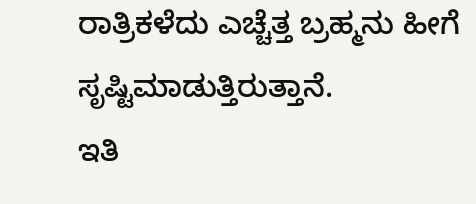ರಾತ್ರಿಕಳೆದು ಎಚ್ಚೆತ್ತ ಬ್ರಹ್ಮನು ಹೀಗೆ ಸೃಷ್ಟಿಮಾಡುತ್ತಿರುತ್ತಾನೆ.
ಇತಿ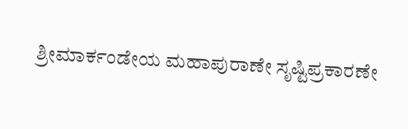ಶ್ರೀಮಾರ್ಕಂಡೇಯ ಮಹಾಪುರಾಣೇ ಸೃಷ್ಟಿಪ್ರಕಾರಣೇ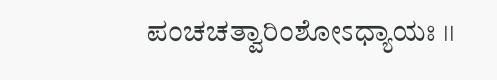ಪಂಚಚತ್ವಾರಿಂಶೋಽಧ್ಯಾಯಃ ।।